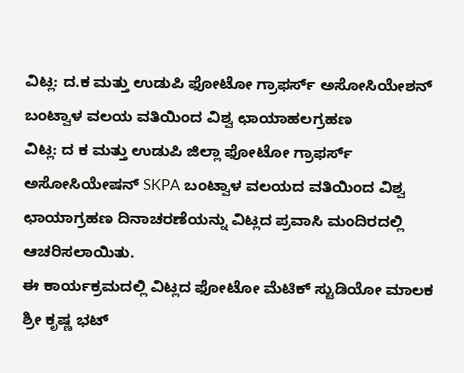ವಿಟ್ಲ: ದ.ಕ ಮತ್ತು ಉಡುಪಿ ಫೋಟೋ ಗ್ರಾಫರ್ಸ್ ಅಸೋಸಿಯೇಶನ್ ಬಂಟ್ವಾಳ ವಲಯ ವತಿಯಿಂದ ವಿಶ್ವ ಛಾಯಾಹಲಗ್ರಹಣ
ವಿಟ್ಲ: ದ ಕ ಮತ್ತು ಉಡುಪಿ ಜಿಲ್ಲಾ ಫೋಟೋ ಗ್ರಾಫರ್ಸ್ ಅಸೋಸಿಯೇಷನ್ SKPA ಬಂಟ್ವಾಳ ವಲಯದ ವತಿಯಿಂದ ವಿಶ್ವ ಛಾಯಾಗ್ರಹಣ ದಿನಾಚರಣೆಯನ್ನು ವಿಟ್ಲದ ಪ್ರವಾಸಿ ಮಂದಿರದಲ್ಲಿ ಆಚರಿಸಲಾಯಿತು.
ಈ ಕಾರ್ಯಕ್ರಮದಲ್ಲಿ ವಿಟ್ಲದ ಫೋಟೋ ಮೆಟಿಕ್ ಸ್ಟುಡಿಯೋ ಮಾಲಕ ಶ್ರೀ ಕೃಷ್ಣ ಭಟ್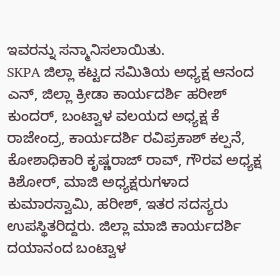ಇವರನ್ನು ಸನ್ಮಾನಿಸಲಾಯಿತು.
SKPA ಜಿಲ್ಲಾ ಕಟ್ಟದ ಸಮಿತಿಯ ಅಧ್ಯಕ್ಷ ಆನಂದ ಎನ್, ಜಿಲ್ಲಾ ಕ್ರೀಡಾ ಕಾರ್ಯದರ್ಶಿ ಹರೀಶ್ ಕುಂದರ್, ಬಂಟ್ವಾಳ ವಲಯದ ಅಧ್ಯಕ್ಷ ಕೆ ರಾಜೇಂದ್ರ, ಕಾರ್ಯದರ್ಶಿ ರವಿಪ್ರಕಾಶ್ ಕಲ್ಪನೆ, ಕೋಶಾಧಿಕಾರಿ ಕೃಷ್ಣರಾಜ್ ರಾವ್, ಗೌರವ ಅಧ್ಯಕ್ಷ ಕಿಶೋರ್, ಮಾಜಿ ಅಧ್ಯಕ್ಷರುಗಳಾದ ಕುಮಾರಸ್ವಾಮಿ, ಹರೀಶ್, ಇತರ ಸದಸ್ಯರು ಉಪಸ್ಥಿತರಿದ್ದರು. ಜಿಲ್ಲಾ ಮಾಜಿ ಕಾರ್ಯದರ್ಶಿ ದಯಾನಂದ ಬಂಟ್ವಾಳ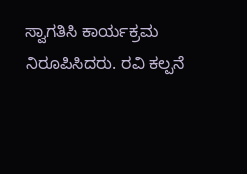ಸ್ವಾಗತಿಸಿ ಕಾರ್ಯಕ್ರಮ ನಿರೂಪಿಸಿದರು. ರವಿ ಕಲ್ಪನೆ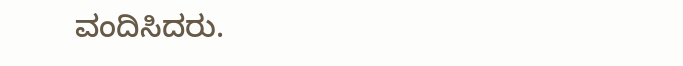ವಂದಿಸಿದರು.